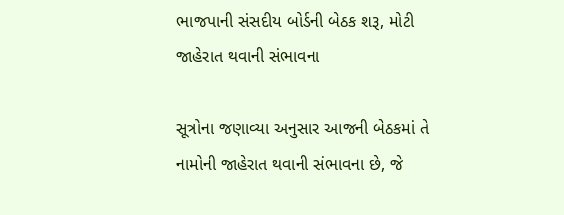ભાજપાની સંસદીય બોર્ડની બેઠક શરૂ, મોટી જાહેરાત થવાની સંભાવના

સૂત્રોના જણાવ્યા અનુસાર આજની બેઠકમાં તે નામોની જાહેરાત થવાની સંભાવના છે, જે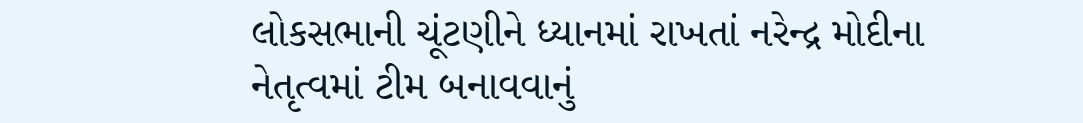લોકસભાની ચૂંટણીને ધ્યાનમાં રાખતાં નરેન્દ્ર મોદીના નેતૃત્વમાં ટીમ બનાવવાનું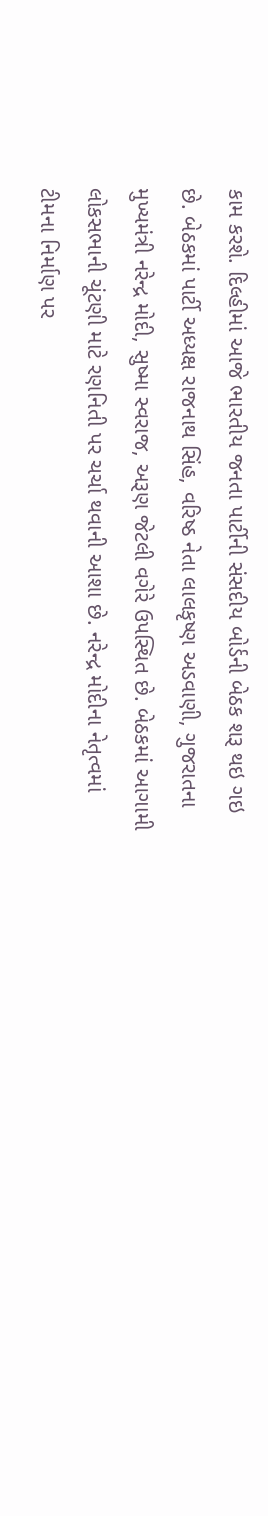કામ કરશે. દિલ્હીમાં આજે ભારતીય જનતા પાર્ટીની સંસદીય બોર્ડની બેઠક શરૂ થઇ ગઇ છે. બેઠકમાં પાર્ટી અધ્યક્ષ રાજનાથ સિંહ, વરિષ્ઠ નેતા લાલકૃષ્ણ અડવાણી, ગુજરાતના મુખ્યમંત્રી નરેન્દ્ર મોદી, સુષ્મા સ્વરાજ, અરૂણ જેટલી વગેરે ઉપસ્થિત છે. બેઠકમાં આગામી લોકસભાની ચૂંટણી માટે રણનિતી પર ચર્ચા થવાની આશા છે. નરેન્દ્ર મોદીના નેતૃત્વમાં ટીમના નિર્માણ પર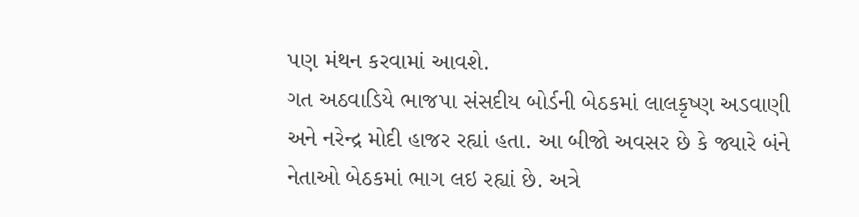પણ મંથન કરવામાં આવશે.
ગત અઠવાડિયે ભાજપા સંસદીય બોર્ડની બેઠકમાં લાલકૃષ્ણ અડવાણી અને નરેન્દ્ર મોદી હાજર રહ્યાં હતા. આ બીજો અવસર છે કે જ્યારે બંને નેતાઓ બેઠકમાં ભાગ લઇ રહ્યાં છે. અત્રે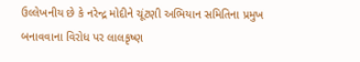ઉલ્લેખનીય છે કે નરેન્દ્ર મોદીને ચૂંટણી અભિયાન સમિતિના પ્રમુખ બનાવવાના વિરોધ પર લાલકૃષ્ણ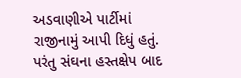અડવાણીએ પાર્ટીમાં રાજીનામું આપી દિધું હતું. પરંતુ સંઘના હસ્તક્ષેપ બાદ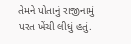તેમને પોતાનું રાજીનામું પરત ખેંચી લીધું હતું.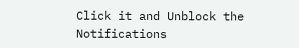Click it and Unblock the Notifications